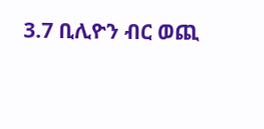3.7 ቢሊዮን ብር ወጪ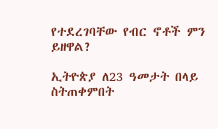የተደረገባቸው የብር ኖቶች ምን ይዘዋል?

ኢትዮጵያ ለ23 ዓመታት በላይ ስትጠቀምበት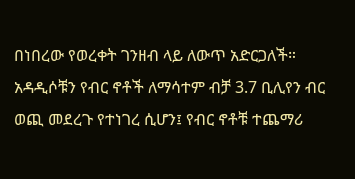በነበረው የወረቀት ገንዘብ ላይ ለውጥ አድርጋለች። አዳዲሶቹን የብር ኖቶች ለማሳተም ብቻ 3.7 ቢሊየን ብር ወጪ መደረጉ የተነገረ ሲሆን፤ የብር ኖቶቹ ተጨማሪ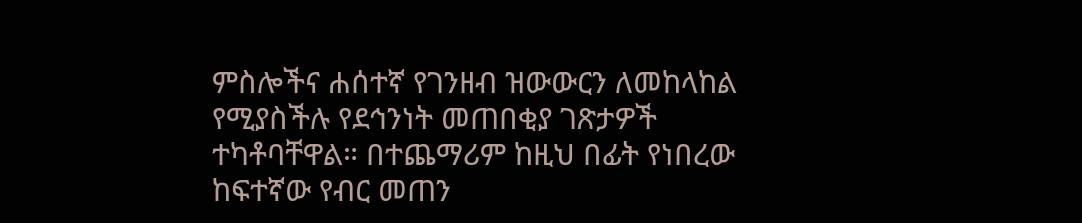ምስሎችና ሐሰተኛ የገንዘብ ዝውውርን ለመከላከል የሚያስችሉ የደኅንነት መጠበቂያ ገጽታዎች ተካቶባቸዋል። በተጨማሪም ከዚህ በፊት የነበረው ከፍተኛው የብር መጠን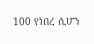100 የነበረ ሲሆን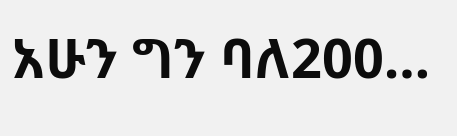አሁን ግን ባለ200…